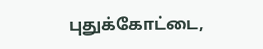புதுக்கோட்டை,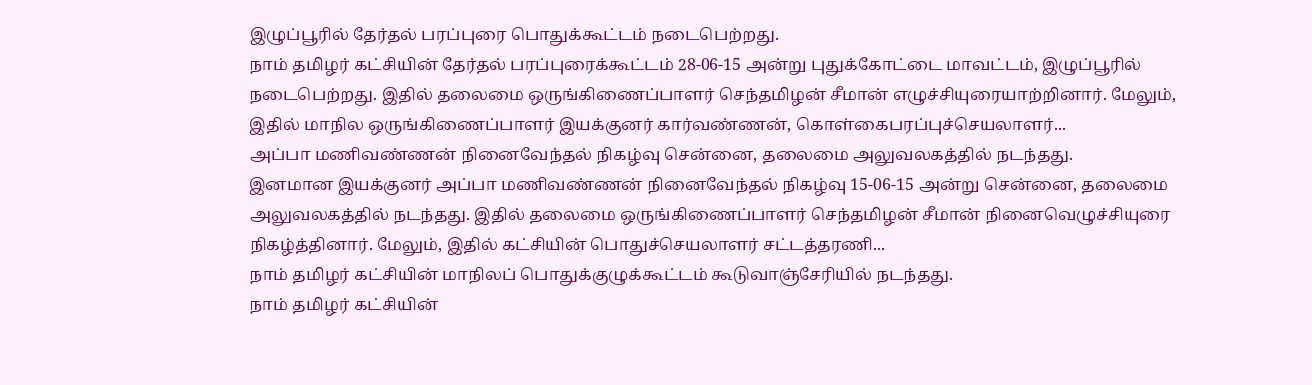இழுப்பூரில் தேர்தல் பரப்புரை பொதுக்கூட்டம் நடைபெற்றது.
நாம் தமிழர் கட்சியின் தேர்தல் பரப்புரைக்கூட்டம் 28-06-15 அன்று புதுக்கோட்டை மாவட்டம், இழுப்பூரில் நடைபெற்றது. இதில் தலைமை ஒருங்கிணைப்பாளர் செந்தமிழன் சீமான் எழுச்சியுரையாற்றினார். மேலும், இதில் மாநில ஒருங்கிணைப்பாளர் இயக்குனர் கார்வண்ணன், கொள்கைபரப்புச்செயலாளர்...
அப்பா மணிவண்ணன் நினைவேந்தல் நிகழ்வு சென்னை, தலைமை அலுவலகத்தில் நடந்தது.
இனமான இயக்குனர் அப்பா மணிவண்ணன் நினைவேந்தல் நிகழ்வு 15-06-15 அன்று சென்னை, தலைமை அலுவலகத்தில் நடந்தது. இதில் தலைமை ஒருங்கிணைப்பாளர் செந்தமிழன் சீமான் நினைவெழுச்சியுரை நிகழ்த்தினார். மேலும், இதில் கட்சியின் பொதுச்செயலாளர் சட்டத்தரணி...
நாம் தமிழர் கட்சியின் மாநிலப் பொதுக்குழுக்கூட்டம் கூடுவாஞ்சேரியில் நடந்தது.
நாம் தமிழர் கட்சியின்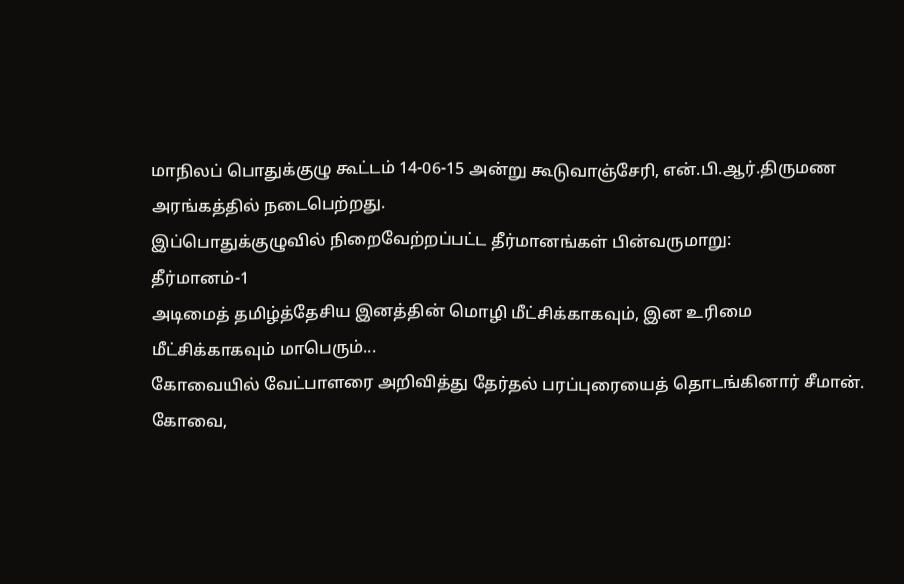மாநிலப் பொதுக்குழு கூட்டம் 14-06-15 அன்று கூடுவாஞ்சேரி, என்.பி.ஆர்.திருமண அரங்கத்தில் நடைபெற்றது.
இப்பொதுக்குழுவில் நிறைவேற்றப்பட்ட தீர்மானங்கள் பின்வருமாறு:
தீர்மானம்-1
அடிமைத் தமிழ்த்தேசிய இனத்தின் மொழி மீட்சிக்காகவும், இன உரிமை மீட்சிக்காகவும் மாபெரும்...
கோவையில் வேட்பாளரை அறிவித்து தேர்தல் பரப்புரையைத் தொடங்கினார் சீமான்.
கோவை,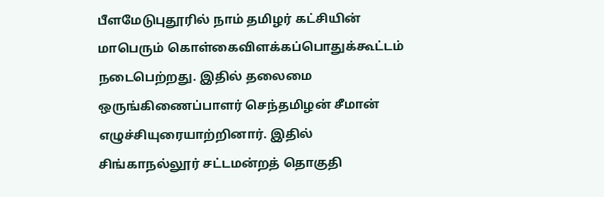பீளமேடுபுதூரில் நாம் தமிழர் கட்சியின் மாபெரும் கொள்கைவிளக்கப்பொதுக்கூட்டம் நடைபெற்றது. இதில் தலைமை ஒருங்கிணைப்பாளர் செந்தமிழன் சீமான் எழுச்சியுரையாற்றினார். இதில் சிங்காநல்லூர் சட்டமன்றத் தொகுதி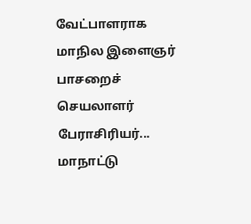வேட்பாளராக மாநில இளைஞர் பாசறைச் செயலாளர் பேராசிரியர்...
மாநாட்டு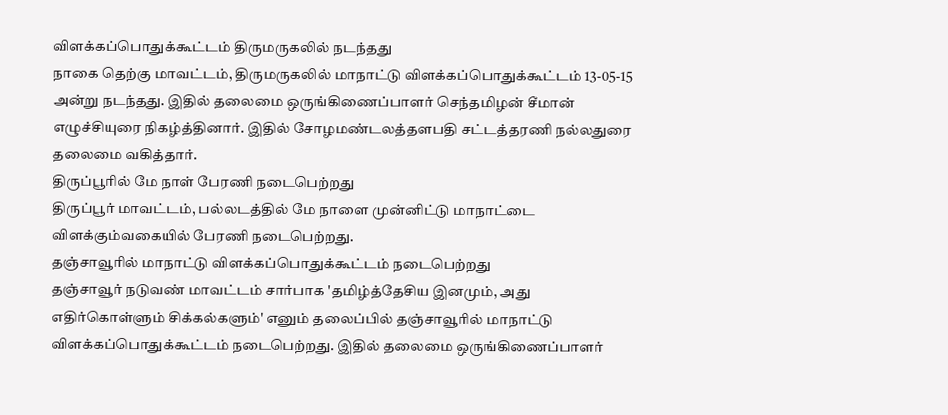விளக்கப்பொதுக்கூட்டம் திருமருகலில் நடந்தது
நாகை தெற்கு மாவட்டம், திருமருகலில் மாநாட்டு விளக்கப்பொதுக்கூட்டம் 13-05-15 அன்று நடந்தது. இதில் தலைமை ஒருங்கிணைப்பாளர் செந்தமிழன் சீமான் எழுச்சியுரை நிகழ்த்தினார். இதில் சோழமண்டலத்தளபதி சட்டத்தரணி நல்லதுரை தலைமை வகித்தார்.
திருப்பூரில் மே நாள் பேரணி நடைபெற்றது
திருப்பூர் மாவட்டம், பல்லடத்தில் மே நாளை முன்னிட்டு மாநாட்டை விளக்கும்வகையில் பேரணி நடைபெற்றது.
தஞ்சாவூரில் மாநாட்டு விளக்கப்பொதுக்கூட்டம் நடைபெற்றது
தஞ்சாவூர் நடுவண் மாவட்டம் சார்பாக 'தமிழ்த்தேசிய இனமும், அது எதிர்கொள்ளும் சிக்கல்களும்' எனும் தலைப்பில் தஞ்சாவூரில் மாநாட்டு விளக்கப்பொதுக்கூட்டம் நடைபெற்றது. இதில் தலைமை ஒருங்கிணைப்பாளர்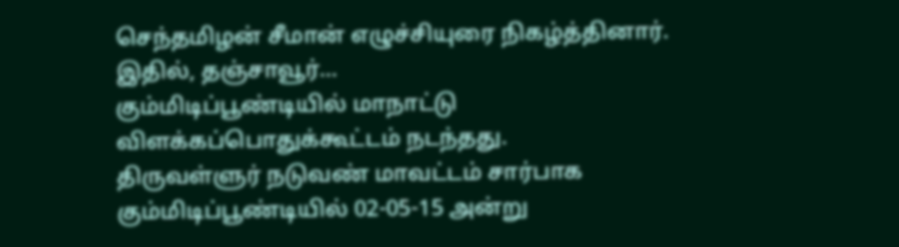செந்தமிழன் சீமான் எழுச்சியுரை நிகழ்த்தினார். இதில், தஞ்சாவூர்...
கும்மிடிப்பூண்டியில் மாநாட்டு விளக்கப்பொதுக்கூட்டம் நடந்தது.
திருவள்ளுர் நடுவண் மாவட்டம் சார்பாக கும்மிடிப்பூண்டியில் 02-05-15 அன்று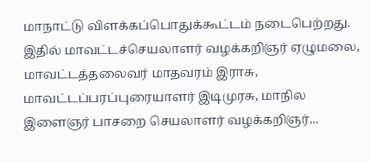மாநாட்டு விளக்கப்பொதுக்கூட்டம் நடைபெற்றது. இதில் மாவட்டச்செயலாளர் வழக்கறிஞர் ஏழுமலை, மாவட்டத்தலைவர் மாதவரம் இராசு, மாவட்டப்பரப்புரையாளர் இடிமுரசு, மாநில இளைஞர் பாசறை செயலாளர் வழக்கறிஞர்...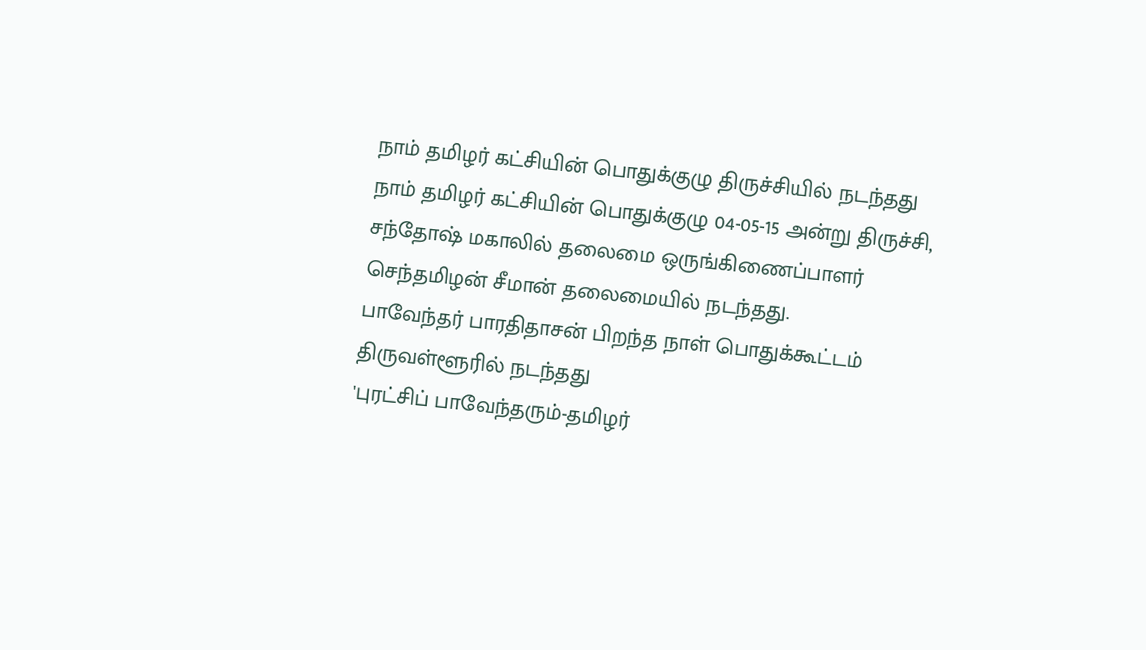நாம் தமிழர் கட்சியின் பொதுக்குழு திருச்சியில் நடந்தது
நாம் தமிழர் கட்சியின் பொதுக்குழு 04-05-15 அன்று திருச்சி, சந்தோஷ் மகாலில் தலைமை ஒருங்கிணைப்பாளர் செந்தமிழன் சீமான் தலைமையில் நடந்தது.
பாவேந்தர் பாரதிதாசன் பிறந்த நாள் பொதுக்கூட்டம் திருவள்ளூரில் நடந்தது
'புரட்சிப் பாவேந்தரும்-தமிழர்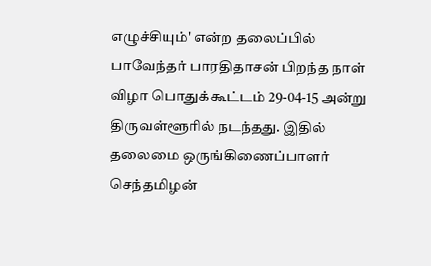எழுச்சியும்' என்ற தலைப்பில் பாவேந்தர் பாரதிதாசன் பிறந்த நாள் விழா பொதுக்கூட்டம் 29-04-15 அன்று திருவள்ளூரில் நடந்தது. இதில் தலைமை ஒருங்கிணைப்பாளர் செந்தமிழன்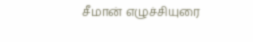சீமான் எழுச்சியுரை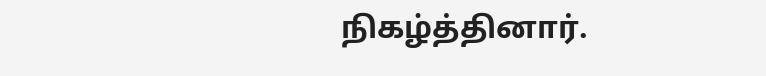நிகழ்த்தினார்.